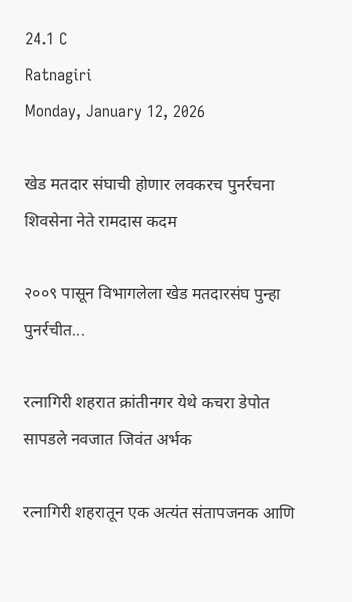24.1 C
Ratnagiri
Monday, January 12, 2026

खेड मतदार संघाची होणार लवकरच पुनर्रचना शिवसेना नेते रामदास कदम

२००९ पासून विभागलेला खेड मतदारसंघ पुन्हा पुनर्रचीत...

रत्नागिरी शहरात क्रांतीनगर येथे कचरा डेपोत सापडले नवजात जिवंत अर्भक

रत्नागिरी शहरातून एक अत्यंत संतापजनक आणि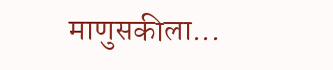माणुसकीला...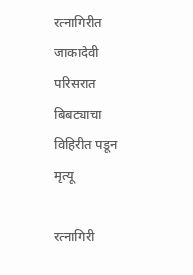रत्नागिरीत जाकादेवी परिसरात बिबट्याचा विहिरीत पडून मृत्यू

रत्नागिरी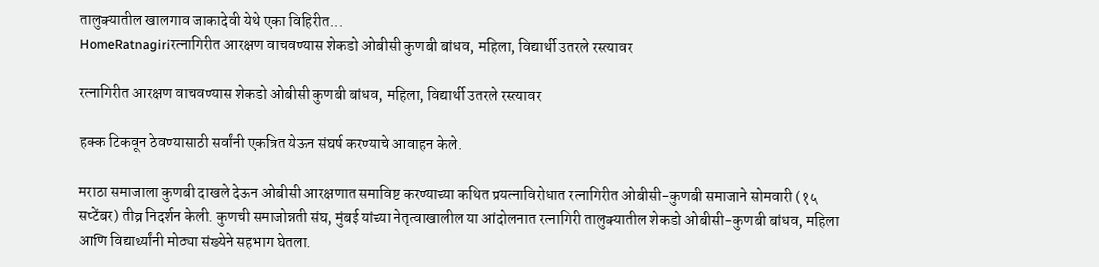तालुक्यातील खालगाव जाकादेवी येथे एका विहिरीत...
HomeRatnagiriरत्नागिरीत आरक्षण वाचवण्यास शेकडो ओबीसी कुणबी बांधव, महिला, विद्यार्थी उतरले रस्त्यावर

रत्नागिरीत आरक्षण वाचवण्यास शेकडो ओबीसी कुणबी बांधव, महिला, विद्यार्थी उतरले रस्त्यावर

हक्क टिकवून ठेवण्यासाठी सर्वांनी एकत्रित येऊन संघर्ष करण्याचे आवाहन केले.

मराठा समाजाला कुणबी दाखले देऊन ओबीसी आरक्षणात समाविष्ट करण्याच्या कथित प्रयत्नाविरोधात रत्नागिरीत ओबीसी-कुणबी समाजाने सोमवारी (१५ सप्टेंबर) तीव्र निदर्शन केली. कुणची समाजोन्नती संघ, मुंबई यांच्या नेतृत्वाखालील या आंदोलनात रत्नागिरी तालुक्यातील शेकडो ओबीसी-कुणबी बांधव, महिला आणि विद्यार्थ्यांनी मोठ्या संख्येने सहभाग घेतला.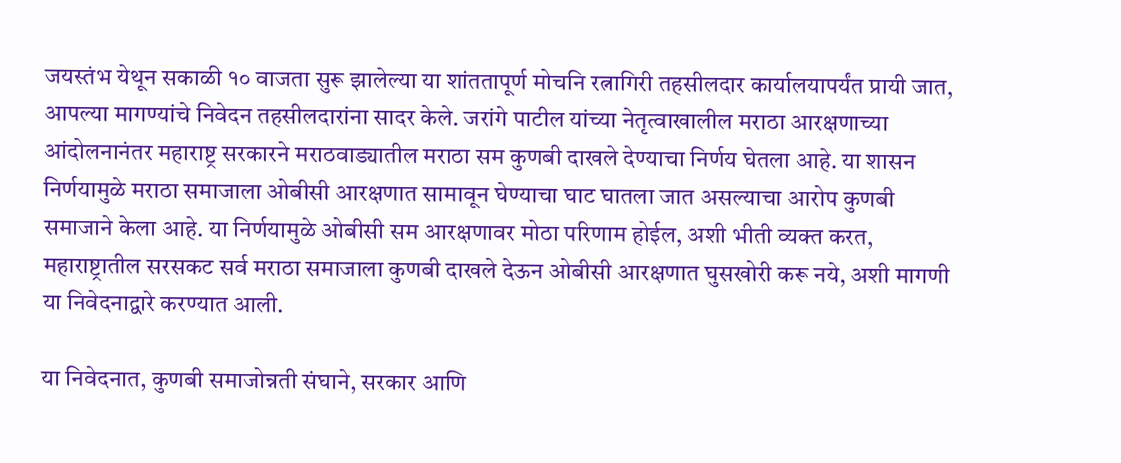जयस्तंभ येथून सकाळी १० वाजता सुरू झालेल्या या शांततापूर्ण मोचनि रत्नागिरी तहसीलदार कार्यालयापर्यंत प्रायी जात, आपल्या मागण्यांचे निवेदन तहसीलदारांना सादर केले. जरांगे पाटील यांच्या नेतृत्वाखालील मराठा आरक्षणाच्या आंदोलनानंतर महाराष्ट्र सरकारने मराठवाड्यातील मराठा सम कुणबी दाखले देण्याचा निर्णय घेतला आहे. या शासन निर्णयामुळे मराठा समाजाला ओबीसी आरक्षणात सामावून घेण्याचा घाट घातला जात असल्याचा आरोप कुणबी समाजाने केला आहे. या निर्णयामुळे ओबीसी सम आरक्षणावर मोठा परिणाम होईल, अशी भीती व्यक्त करत, महाराष्ट्रातील सरसकट सर्व मराठा समाजाला कुणबी दाखले देऊन ओबीसी आरक्षणात घुसखोरी करू नये, अशी मागणी या निवेदनाद्वारे करण्यात आली.

या निवेदनात, कुणबी समाजोन्नती संघाने, सरकार आणि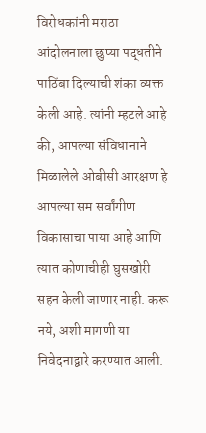विरोधकांनी मराठा आंदोलनाला छुप्या पद्धतीने पाठिंबा दिल्याची शंका व्यक्त केली आहे. त्यांनी म्हटले आहे की, आपल्या संविधानाने मिळालेले ओबीसी आरक्षण हे आपल्या सम सर्वांगीण विकासाचा पाया आहे आणि त्यात कोणाचीही घुसखोरी सहन केली जाणार नाही. करू नये, अशी मागणी या निवेदनाद्वारे करण्यात आली.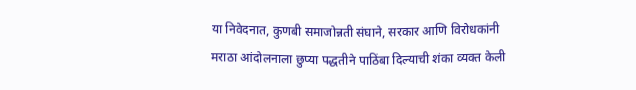या निवेदनात, कुणबी समाजोन्नती संघाने, सरकार आणि विरोधकांनी मराठा आंदोलनाला छुप्या पद्धतीने पाठिंबा दिल्याची शंका व्यक्त केली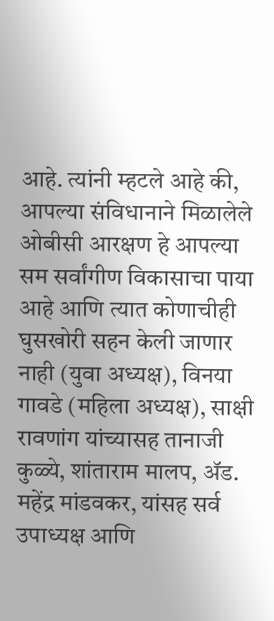आहे. त्यांनी म्हटले आहे की, आपल्या संविधानाने मिळालेले ओबीसी आरक्षण हे आपल्या सम सर्वांगीण विकासाचा पाया आहे आणि त्यात कोणाचीही घुसखोरी सहन केली जाणार नाही (युवा अध्यक्ष), विनया गावडे (महिला अध्यक्ष), साक्षी रावणांग यांच्यासह तानाजी कुळ्ये, शांताराम मालप, ॲड. महेंद्र मांडवकर, यांसह सर्व उपाध्यक्ष आणि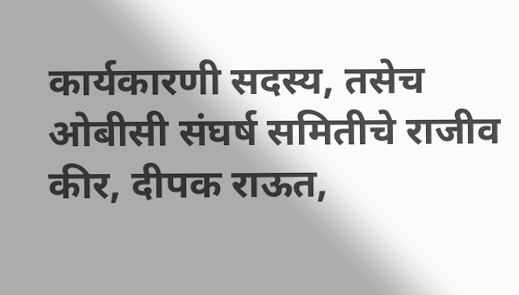कार्यकारणी सदस्य, तसेच ओबीसी संघर्ष समितीचे राजीव कीर, दीपक राऊत,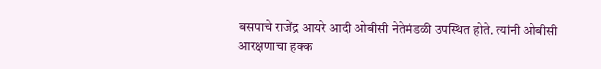बसपाचे राजेंद्र आयरे आदी ओबीसी नेतेमंडळी उपस्थित होते. त्यांनी ओबीसी आरक्षणाचा हक्क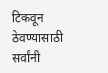टिकवून ठेवण्यासाठी सर्वांनी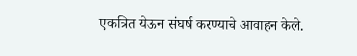एकत्रित येऊन संघर्ष करण्याचे आवाहन केले.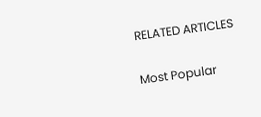RELATED ARTICLES

Most Popular